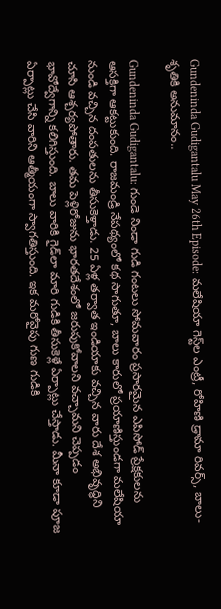Gundeninda Gudigantalu May 26th Episode: మలేషియా గెస్ట్‌ల ఎంట్రీ, రోహిణి డ్రామా రివర్స్, బాలు-శృతికి అనుమానం..

Gundeninda Gudigantalu: గుండె నిండా గుడి గంటలు సోమవారం ప్రసారమైన ఎపిసోడ్ ప్రేక్షకులను ఆసక్తిగా ఆకట్టుకుంది. రాజమండ్రి నేపథ్యంలో కథ సాగుతూ, బాలు కారులో ప్రయాణిస్తుండగా మలేషియా నుండి వచ్చిన దంపతులను తీసుకెళ్తాడు. 25 ఏళ్ల తర్వాత ఇండియాకు వచ్చిన వారు దేశ అభివృద్ధిని చూసి ఆశ్చర్యపోతారు. తమ పెళ్లిరోజును భారతదేశంలో జరుపుకోవాలని వచ్చామని చెప్పడం భావోద్వేగాన్ని కలిగిస్తుంది. బాలు వారికి గైడ్‌లా మారి గుడికి తీసుకెళ్లే ఏర్పాట్లు చేస్తాడు. మీనా కూడా పూజ ఏర్పాట్లు చేసి వారిని ఆత్మీయంగా స్వాగతిస్తుంది. ఇక మరోవైపు గుణ గుడికి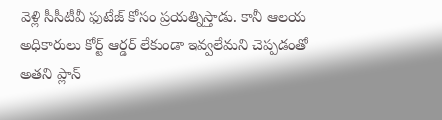వెళ్లి సీసీటీవీ ఫుటేజ్ కోసం ప్రయత్నిస్తాడు. కానీ ఆలయ అధికారులు కోర్ట్ ఆర్డర్ లేకుండా ఇవ్వలేమని చెప్పడంతో అతని ప్లాన్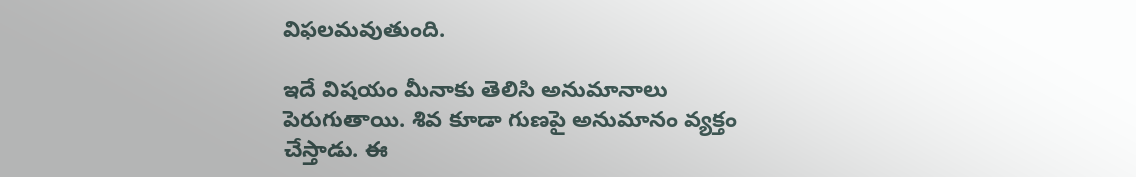విఫలమవుతుంది.

ఇదే విషయం మీనాకు తెలిసి అనుమానాలు పెరుగుతాయి. శివ కూడా గుణపై అనుమానం వ్యక్తం చేస్తాడు. ఈ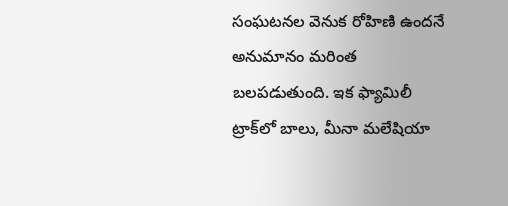సంఘటనల వెనుక రోహిణి ఉందనే అనుమానం మరింత బలపడుతుంది. ఇక ఫ్యామిలీ ట్రాక్‌లో బాలు, మీనా మలేషియా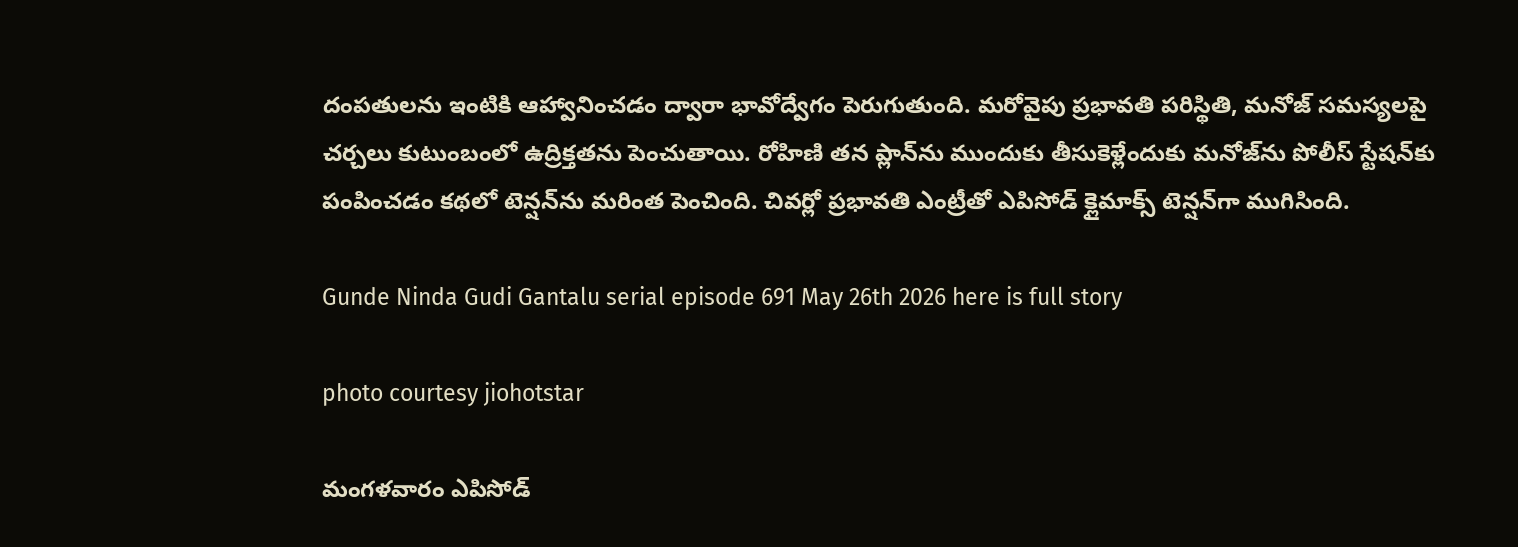దంపతులను ఇంటికి ఆహ్వానించడం ద్వారా భావోద్వేగం పెరుగుతుంది. మరోవైపు ప్రభావతి పరిస్థితి, మనోజ్ సమస్యలపై చర్చలు కుటుంబంలో ఉద్రిక్తతను పెంచుతాయి. రోహిణి తన ప్లాన్‌ను ముందుకు తీసుకెళ్లేందుకు మనోజ్‌ను పోలీస్ స్టేషన్‌కు పంపించడం కథలో టెన్షన్‌ను మరింత పెంచింది. చివర్లో ప్రభావతి ఎంట్రీతో ఎపిసోడ్ క్లైమాక్స్ టెన్షన్‌గా ముగిసింది.

Gunde Ninda Gudi Gantalu serial episode 691 May 26th 2026 here is full story

photo courtesy jiohotstar

మంగళవారం ఎపిసోడ్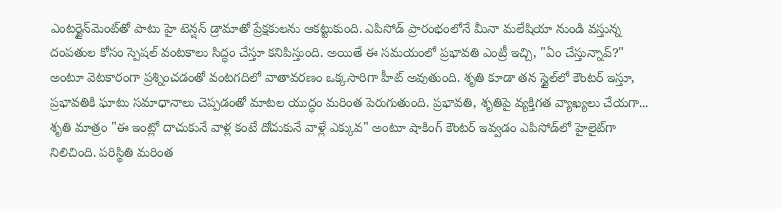ఎంటర్టైన్‌మెంట్‌తో పాటు హై టెన్షన్ డ్రామాతో ప్రేక్షకులను ఆకట్టుకుంది. ఎపిసోడ్ ప్రారంభంలోనే మీనా మలేషియా నుండి వస్తున్న దంపతుల కోసం స్పెషల్ వంటకాలు సిద్ధం చేస్తూ కనిపిస్తుంది. అయితే ఈ సమయంలో ప్రభావతి ఎంట్రీ ఇచ్చి, "ఏం చేస్తున్నావ్?" అంటూ వెటకారంగా ప్రశ్నించడంతో వంటగదిలో వాతావరణం ఒక్కసారిగా హీట్ అవుతుంది. శృతి కూడా తన స్టైల్‌లో కౌంటర్ ఇస్తూ, ప్రభావతికి ఘాటు సమాధానాలు చెప్పడంతో మాటల యుద్ధం మరింత పెరుగుతుంది. ప్రభావతి, శృతిపై వ్యక్తిగత వ్యాఖ్యలు చేయగా... శృతి మాత్రం "ఈ ఇంట్లో దాచుకునే వాళ్ల కంటే దోచుకునే వాళ్లే ఎక్కువ" అంటూ షాకింగ్ కౌంటర్ ఇవ్వడం ఎపిసోడ్‌లో హైలైట్‌గా నిలిచింది. పరిస్థితి మరింత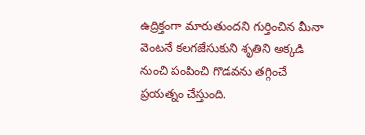ఉద్రిక్తంగా మారుతుందని గుర్తించిన మీనా వెంటనే కలగజేసుకుని శృతిని అక్కడి నుంచి పంపించి గొడవను తగ్గించే ప్రయత్నం చేస్తుంది.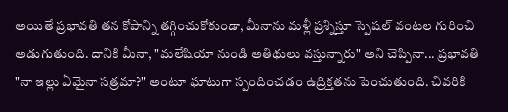అయితే ప్రభావతి తన కోపాన్ని తగ్గించుకోకుండా, మీనాను మళ్లీ ప్రశ్నిస్తూ స్పెషల్ వంటల గురించి అడుగుతుంది. దానికి మీనా, "మలేషియా నుండి అతిథులు వస్తున్నారు" అని చెప్పినా... ప్రభావతి "నా ఇల్లు ఏమైనా సత్రమా?" అంటూ ఘాటుగా స్పందించడం ఉద్రిక్తతను పెంచుతుంది. చివరికి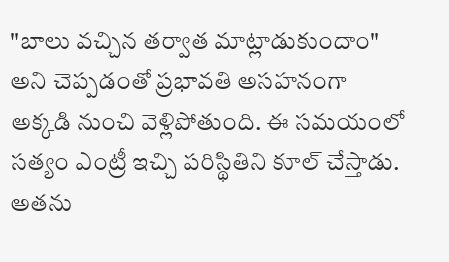"బాలు వచ్చిన తర్వాత మాట్లాడుకుందాం" అని చెప్పడంతో ప్రభావతి అసహనంగా అక్కడి నుంచి వెళ్లిపోతుంది. ఈ సమయంలో సత్యం ఎంట్రీ ఇచ్చి పరిస్థితిని కూల్ చేస్తాడు. అతను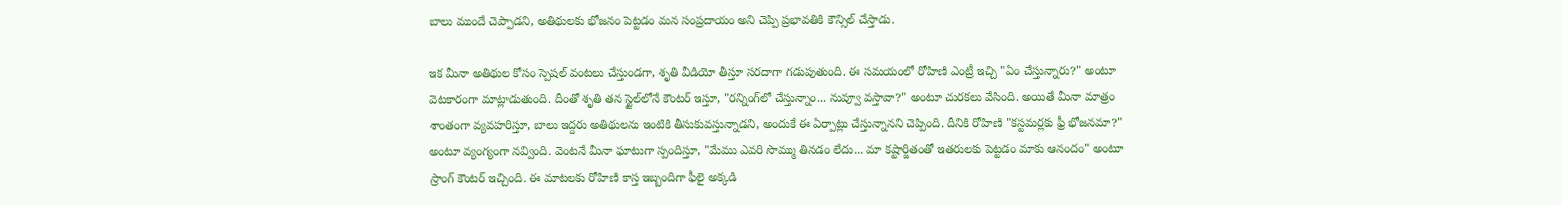బాలు ముందే చెప్పాడని, అతిథులకు భోజనం పెట్టడం మన సంప్రదాయం అని చెప్పి ప్రభావతికి కౌన్సిల్ చేస్తాడు.

ఇక మీనా అతిథుల కోసం స్పెషల్ వంటలు చేస్తుండగా, శృతి వీడియో తీస్తూ సరదాగా గడుపుతుంది. ఈ సమయంలో రోహిణి ఎంట్రీ ఇచ్చి "ఏం చేస్తున్నారు?" అంటూ వెటకారంగా మాట్లాడుతుంది. దీంతో శృతి తన స్టైల్‌లోనే కౌంటర్ ఇస్తూ, "రన్నింగ్‌లో చేస్తున్నాం... నువ్వూ వస్తావా?" అంటూ చురకలు వేసింది. అయితే మీనా మాత్రం శాంతంగా వ్యవహరిస్తూ, బాలు ఇద్దరు అతిథులను ఇంటికి తీసుకువస్తున్నాడని, అందుకే ఈ ఏర్పాట్లు చేస్తున్నానని చెప్పింది. దీనికి రోహిణి "కస్టమర్లకు ఫ్రీ భోజనమా?" అంటూ వ్యంగ్యంగా నవ్వింది. వెంటనే మీనా ఘాటుగా స్పందిస్తూ, "మేము ఎవరి సొమ్ము తినడం లేదు... మా కష్టార్జితంతో ఇతరులకు పెట్టడం మాకు ఆనందం" అంటూ స్రాంగ్ కౌంటర్ ఇచ్చింది. ఈ మాటలకు రోహిణి కాస్త ఇబ్బందిగా ఫీలై అక్కడి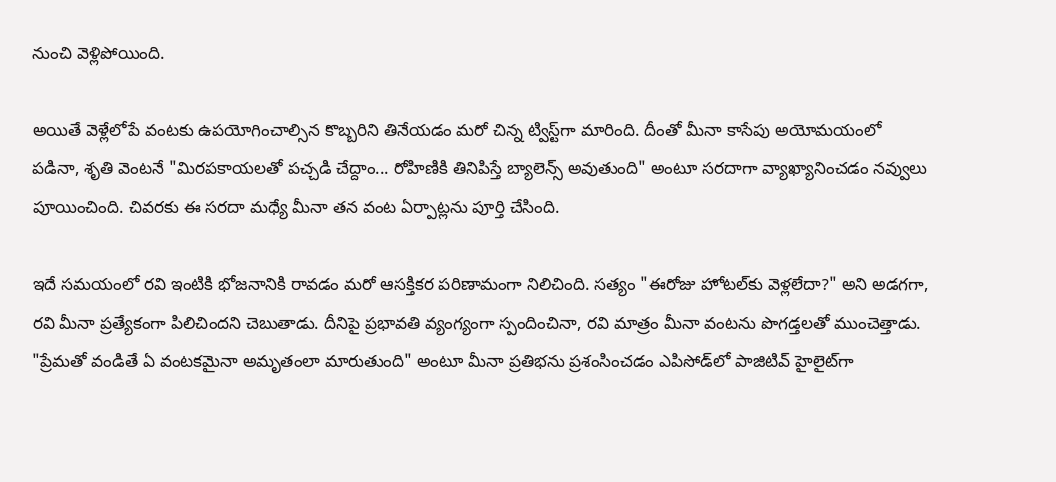నుంచి వెళ్లిపోయింది.

అయితే వెళ్లేలోపే వంటకు ఉపయోగించాల్సిన కొబ్బరిని తినేయడం మరో చిన్న ట్విస్ట్‌గా మారింది. దీంతో మీనా కాసేపు అయోమయంలో పడినా, శృతి వెంటనే "మిరపకాయలతో పచ్చడి చేద్దాం... రోహిణికి తినిపిస్తే బ్యాలెన్స్ అవుతుంది" అంటూ సరదాగా వ్యాఖ్యానించడం నవ్వులు పూయించింది. చివరకు ఈ సరదా మధ్యే మీనా తన వంట ఏర్పాట్లను పూర్తి చేసింది.

ఇదే సమయంలో రవి ఇంటికి భోజనానికి రావడం మరో ఆసక్తికర పరిణామంగా నిలిచింది. సత్యం "ఈరోజు హోటల్‌కు వెళ్లలేదా?" అని అడగగా, రవి మీనా ప్రత్యేకంగా పిలిచిందని చెబుతాడు. దీనిపై ప్రభావతి వ్యంగ్యంగా స్పందించినా, రవి మాత్రం మీనా వంటను పొగడ్తలతో ముంచెత్తాడు. "ప్రేమతో వండితే ఏ వంటకమైనా అమృతంలా మారుతుంది" అంటూ మీనా ప్రతిభను ప్రశంసించడం ఎపిసోడ్‌లో పాజిటివ్ హైలైట్‌గా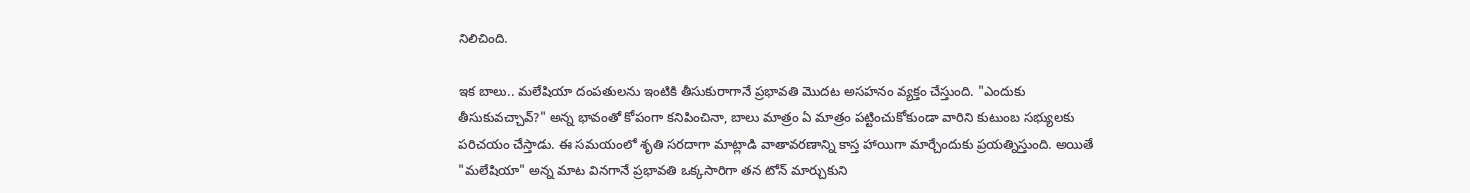నిలిచింది.

ఇక బాలు.. మలేషియా దంపతులను ఇంటికి తీసుకురాగానే ప్రభావతి మొదట అసహనం వ్యక్తం చేస్తుంది. "ఎందుకు తీసుకువచ్చావ్?" అన్న భావంతో కోపంగా కనిపించినా, బాలు మాత్రం ఏ మాత్రం పట్టించుకోకుండా వారిని కుటుంబ సభ్యులకు పరిచయం చేస్తాడు. ఈ సమయంలో శృతి సరదాగా మాట్లాడి వాతావరణాన్ని కాస్త హాయిగా మార్చేందుకు ప్రయత్నిస్తుంది. అయితే "మలేషియా" అన్న మాట వినగానే ప్రభావతి ఒక్కసారిగా తన టోన్ మార్చుకుని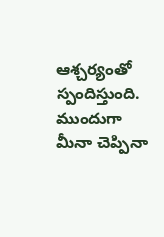ఆశ్చర్యంతో స్పందిస్తుంది. ముందుగా మీనా చెప్పినా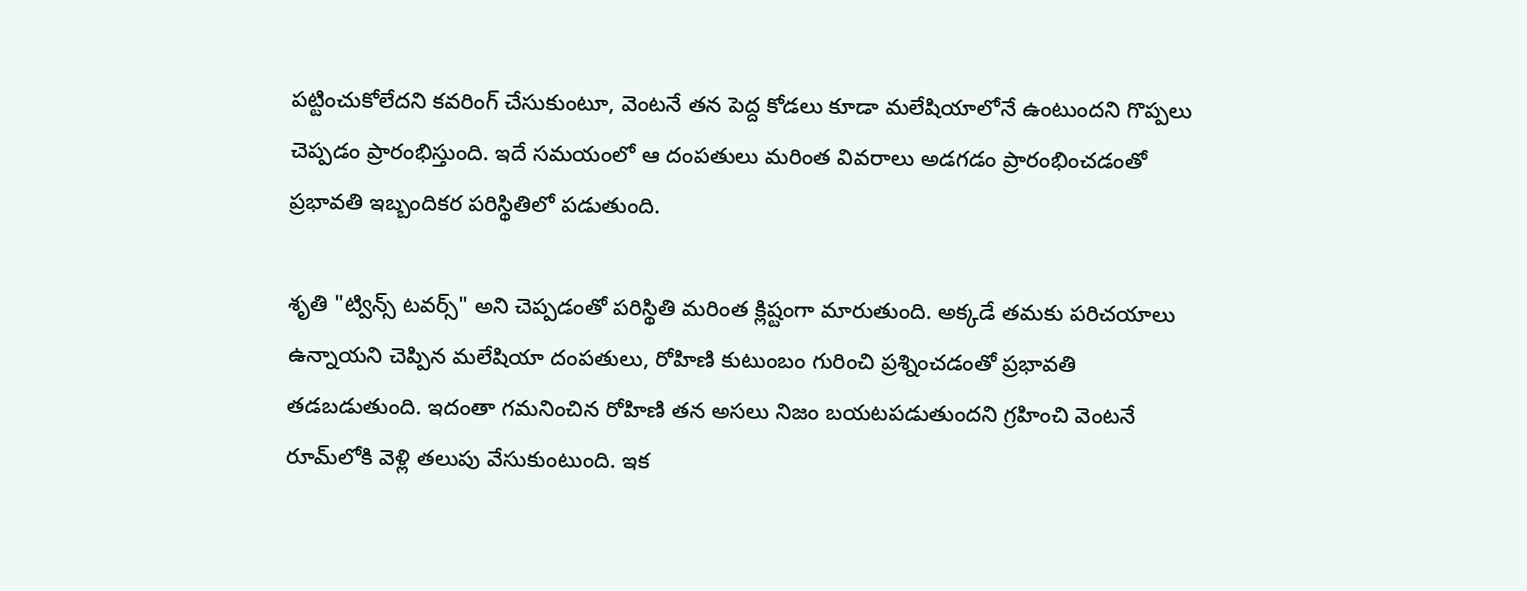పట్టించుకోలేదని కవరింగ్ చేసుకుంటూ, వెంటనే తన పెద్ద కోడలు కూడా మలేషియాలోనే ఉంటుందని గొప్పలు చెప్పడం ప్రారంభిస్తుంది. ఇదే సమయంలో ఆ దంపతులు మరింత వివరాలు అడగడం ప్రారంభించడంతో ప్రభావతి ఇబ్బందికర పరిస్థితిలో పడుతుంది.

శృతి "ట్విన్స్ టవర్స్" అని చెప్పడంతో పరిస్థితి మరింత క్లిష్టంగా మారుతుంది. అక్కడే తమకు పరిచయాలు ఉన్నాయని చెప్పిన మలేషియా దంపతులు, రోహిణి కుటుంబం గురించి ప్రశ్నించడంతో ప్రభావతి తడబడుతుంది. ఇదంతా గమనించిన రోహిణి తన అసలు నిజం బయటపడుతుందని గ్రహించి వెంటనే రూమ్‌లోకి వెళ్లి తలుపు వేసుకుంటుంది. ఇక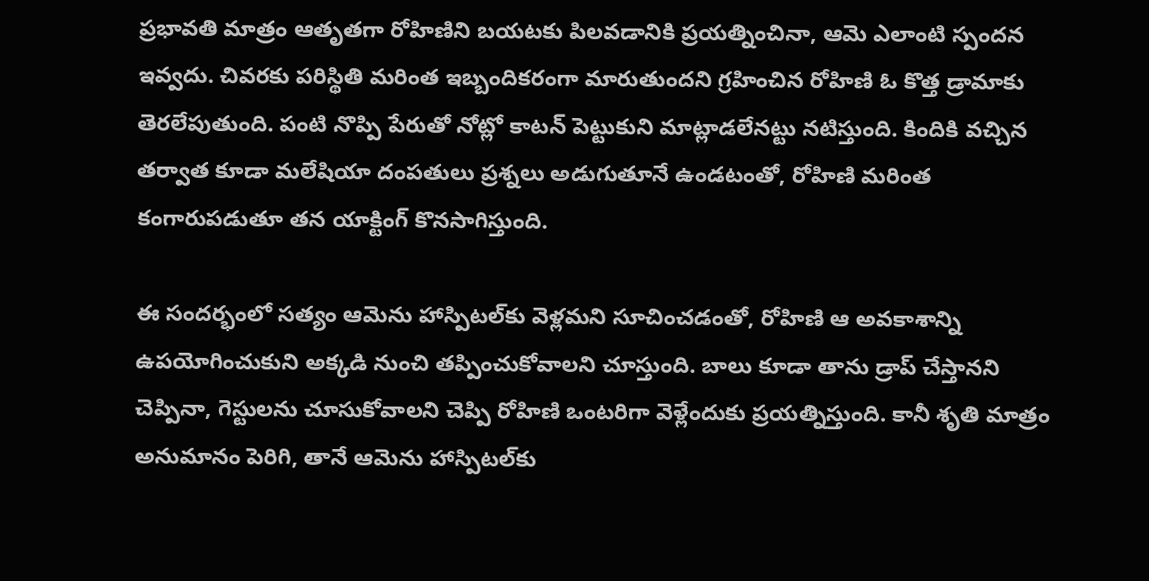ప్రభావతి మాత్రం ఆతృతగా రోహిణిని బయటకు పిలవడానికి ప్రయత్నించినా, ఆమె ఎలాంటి స్పందన ఇవ్వదు. చివరకు పరిస్థితి మరింత ఇబ్బందికరంగా మారుతుందని గ్రహించిన రోహిణి ఓ కొత్త డ్రామాకు తెరలేపుతుంది. పంటి నొప్పి పేరుతో నోట్లో కాటన్ పెట్టుకుని మాట్లాడలేనట్టు నటిస్తుంది. కిందికి వచ్చిన తర్వాత కూడా మలేషియా దంపతులు ప్రశ్నలు అడుగుతూనే ఉండటంతో, రోహిణి మరింత కంగారుపడుతూ తన యాక్టింగ్ కొనసాగిస్తుంది.

ఈ సందర్భంలో సత్యం ఆమెను హాస్పిటల్‌కు వెళ్లమని సూచించడంతో, రోహిణి ఆ అవకాశాన్ని ఉపయోగించుకుని అక్కడి నుంచి తప్పించుకోవాలని చూస్తుంది. బాలు కూడా తాను డ్రాప్ చేస్తానని చెప్పినా, గెస్టులను చూసుకోవాలని చెప్పి రోహిణి ఒంటరిగా వెళ్లేందుకు ప్రయత్నిస్తుంది. కానీ శృతి మాత్రం అనుమానం పెరిగి, తానే ఆమెను హాస్పిటల్‌కు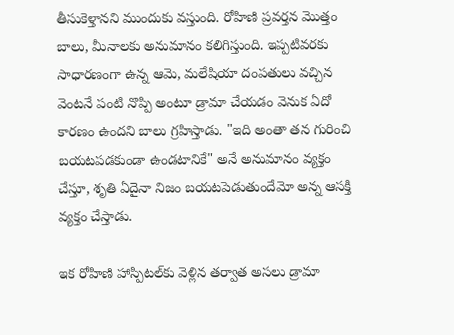తీసుకెళ్తానని ముందుకు వస్తుంది. రోహిణి ప్రవర్తన మొత్తం బాలు, మీనాలకు అనుమానం కలిగిస్తుంది. ఇప్పటివరకు సాధారణంగా ఉన్న ఆమె, మలేషియా దంపతులు వచ్చిన వెంటనే పంటి నొప్పి అంటూ డ్రామా చేయడం వెనుక ఏదో కారణం ఉందని బాలు గ్రహిస్తాడు. "ఇది అంతా తన గురించి బయటపడకుండా ఉండటానికే" అనే అనుమానం వ్యక్తం చేస్తూ, శృతి ఏదైనా నిజం బయటపెడుతుందేమో అన్న ఆసక్తి వ్యక్తం చేస్తాడు.

ఇక రోహిణి హాస్పిటల్‌కు వెళ్లిన తర్వాత అసలు డ్రామా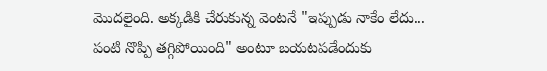మొదలైంది. అక్కడికి చేరుకున్న వెంటనే "ఇప్పుడు నాకేం లేదు... పంటి నొప్పి తగ్గిపోయింది" అంటూ బయటపడేందుకు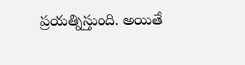ప్రయత్నిస్తుంది. అయితే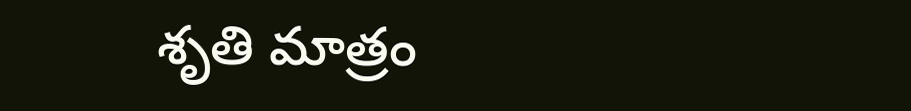శృతి మాత్రం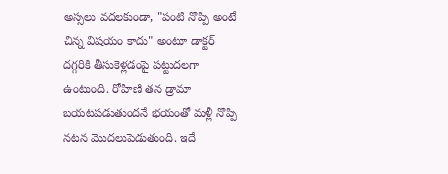అస్సలు వదలకుండా, "పంటి నొప్పి అంటే చిన్న విషయం కాదు" అంటూ డాక్టర్ దగ్గరికి తీసుకెళ్లడంపై పట్టుదలగా ఉంటుంది. రోహిణి తన డ్రామా బయటపడుతుందనే భయంతో మళ్లీ నొప్పి నటన మొదలుపెడుతుంది. ఇదే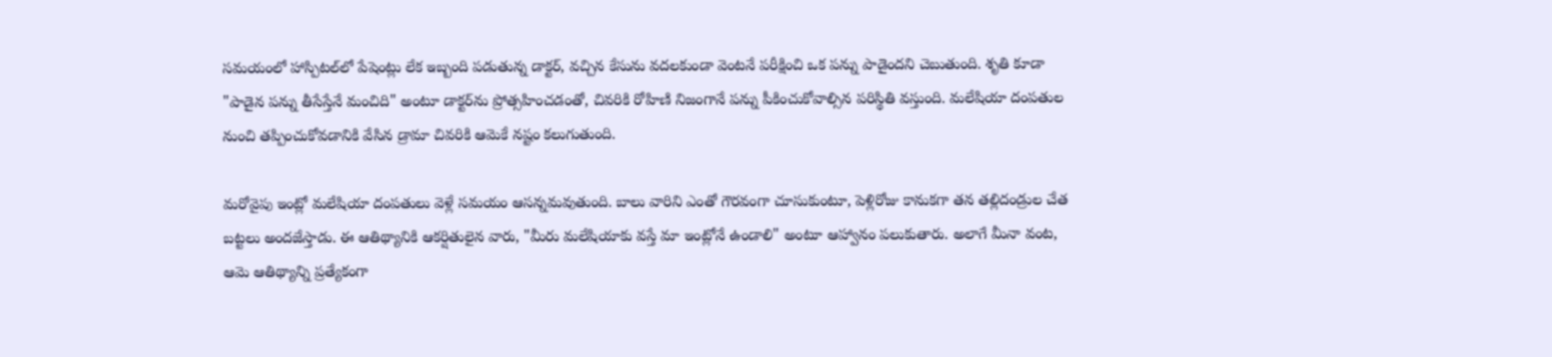సమయంలో హాస్పిటల్‌లో పేషెంట్లు లేక ఇబ్బంది పడుతున్న డాక్టర్, వచ్చిన కేసును వదలకుండా వెంటనే పరీక్షించి ఒక పన్ను పాడైందని చెబుతుంది. శృతి కూడా "పాడైన పన్ను తీసేస్తేనే మంచిది" అంటూ డాక్టర్‌ను ప్రోత్సహించడంతో, చివరికి రోహిణి నిజంగానే పన్ను పీకించుకోవాల్సిన పరిస్థితి వస్తుంది. మలేషియా దంపతుల నుంచి తప్పించుకోవడానికి వేసిన డ్రామా చివరికి ఆమెకే నష్టం కలుగుతుంది.

మరోవైపు ఇంట్లో మలేషియా దంపతులు వెళ్లే సమయం ఆసన్నమవుతుంది. బాలు వారిని ఎంతో గౌరవంగా చూసుకుంటూ, పెళ్లిరోజు కానుకగా తన తల్లిదండ్రుల చేత బట్టలు అందజేస్తాడు. ఈ ఆతిథ్యానికి ఆకర్షితులైన వారు, "మీరు మలేషియాకు వస్తే మా ఇంట్లోనే ఉండాలి" అంటూ ఆహ్వానం పలుకుతారు. అలాగే మీనా వంట, ఆమె ఆతిథ్యాన్ని ప్రత్యేకంగా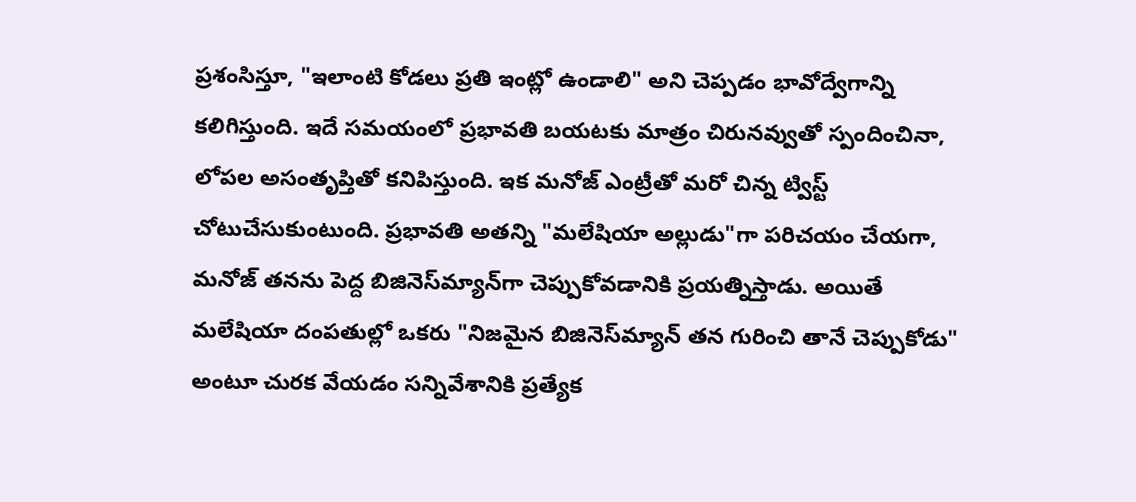ప్రశంసిస్తూ, "ఇలాంటి కోడలు ప్రతి ఇంట్లో ఉండాలి" అని చెప్పడం భావోద్వేగాన్ని కలిగిస్తుంది. ఇదే సమయంలో ప్రభావతి బయటకు మాత్రం చిరునవ్వుతో స్పందించినా, లోపల అసంతృప్తితో కనిపిస్తుంది. ఇక మనోజ్ ఎంట్రీతో మరో చిన్న ట్విస్ట్ చోటుచేసుకుంటుంది. ప్రభావతి అతన్ని "మలేషియా అల్లుడు"గా పరిచయం చేయగా, మనోజ్ తనను పెద్ద బిజినెస్‌మ్యాన్‌గా చెప్పుకోవడానికి ప్రయత్నిస్తాడు. అయితే మలేషియా దంపతుల్లో ఒకరు "నిజమైన బిజినెస్‌మ్యాన్ తన గురించి తానే చెప్పుకోడు" అంటూ చురక వేయడం సన్నివేశానికి ప్రత్యేక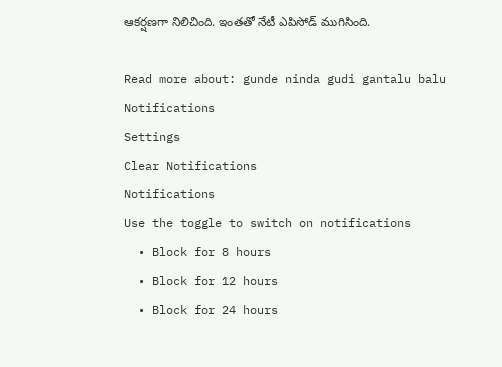ఆకర్షణగా నిలిచింది. ఇంతతో నేటీ ఎపిసోడ్ ముగిసింది.

Read more about: gunde ninda gudi gantalu balu
Notifications
Settings
Clear Notifications
Notifications
Use the toggle to switch on notifications
  • Block for 8 hours
  • Block for 12 hours
  • Block for 24 hours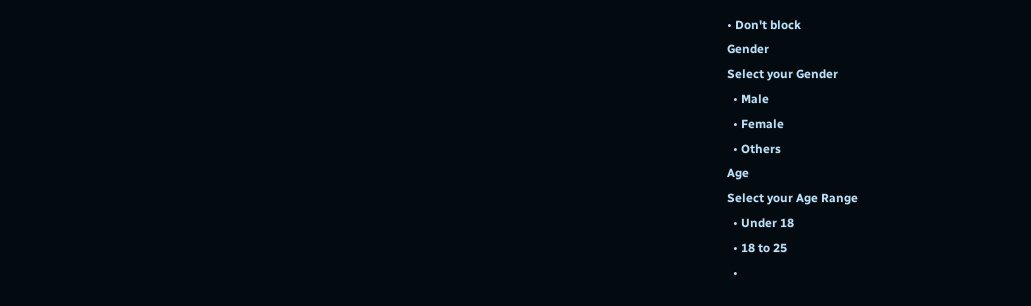• Don't block
Gender
Select your Gender
  • Male
  • Female
  • Others
Age
Select your Age Range
  • Under 18
  • 18 to 25
  •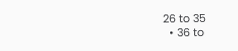26 to 35
  • 36 to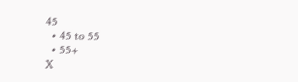45
  • 45 to 55
  • 55+
X